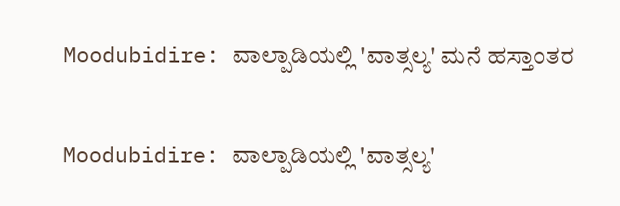Moodubidire: ವಾಲ್ಪಾಡಿಯಲ್ಲಿ 'ವಾತ್ಸಲ್ಯ' ಮನೆ ಹಸ್ತಾಂತರ

Moodubidire: ವಾಲ್ಪಾಡಿಯಲ್ಲಿ 'ವಾತ್ಸಲ್ಯ'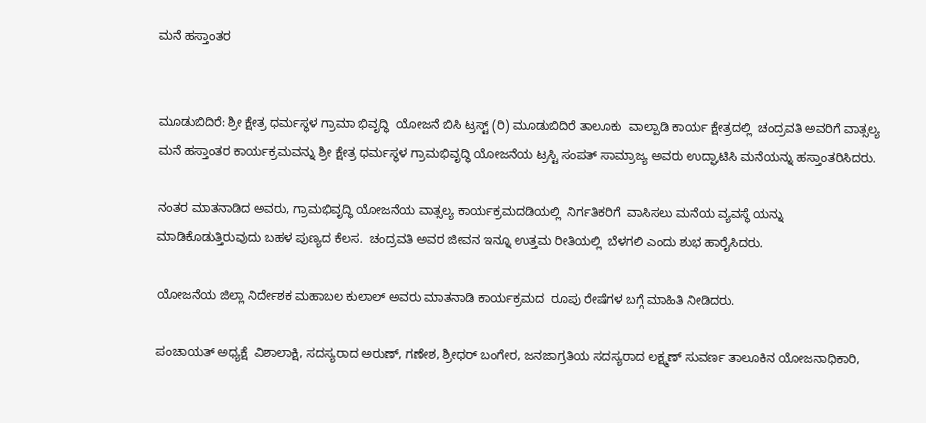ಮನೆ ಹಸ್ತಾಂತರ


ಮೂಡುಬಿದಿರೆ: ಶ್ರೀ ಕ್ಷೇತ್ರ ಧರ್ಮಸ್ಥಳ ಗ್ರಾಮಾ ಭಿವೃದ್ಧಿ  ಯೋಜನೆ ಬಿಸಿ ಟ್ರಸ್ಟ್ (ರಿ) ಮೂಡುಬಿದಿರೆ ತಾಲೂಕು  ವಾಲ್ಪಾಡಿ ಕಾರ್ಯ ಕ್ಷೇತ್ರದಲ್ಲಿ  ಚಂದ್ರವತಿ ಅವರಿಗೆ ವಾತ್ಸಲ್ಯ ಮನೆ ಹಸ್ತಾಂತರ ಕಾರ್ಯಕ್ರಮವನ್ನು ಶ್ರೀ ಕ್ಷೇತ್ರ ಧರ್ಮಸ್ಥಳ ಗ್ರಾಮಭಿವೃದ್ಧಿ ಯೋಜನೆಯ ಟ್ರಸ್ಟಿ ಸಂಪತ್ ಸಾಮ್ರಾಜ್ಯ ಅವರು ಉದ್ಘಾಟಿಸಿ ಮನೆಯನ್ನು ಹಸ್ತಾಂತರಿಸಿದರು.

ನಂತರ ಮಾತನಾಡಿದ ಅವರು, ಗ್ರಾಮಭಿವೃದ್ಧಿ ಯೋಜನೆಯ ವಾತ್ಸಲ್ಯ ಕಾರ್ಯಕ್ರಮದಡಿಯಲ್ಲಿ  ನಿರ್ಗತಿಕರಿಗೆ  ವಾಸಿಸಲು ಮನೆಯ ವ್ಯವಸ್ಥೆ ಯನ್ನು ಮಾಡಿಕೊಡುತ್ತಿರುವುದು ಬಹಳ ಪುಣ್ಯದ ಕೆಲಸ.  ಚಂದ್ರವತಿ ಅವರ ಜೀವನ ಇನ್ನೂ ಉತ್ತಮ ರೀತಿಯಲ್ಲಿ  ಬೆಳಗಲಿ ಎಂದು ಶುಭ ಹಾರೈಸಿದರು.

ಯೋಜನೆಯ ಜಿಲ್ಲಾ ನಿರ್ದೇಶಕ ಮಹಾಬಲ ಕುಲಾಲ್ ಅವರು ಮಾತನಾಡಿ ಕಾರ್ಯಕ್ರಮದ  ರೂಪು ರೇಷೆಗಳ ಬಗ್ಗೆ ಮಾಹಿತಿ ನೀಡಿದರು.

ಪಂಚಾಯತ್ ಅಧ್ಯಕ್ಷೆ  ವಿಶಾಲಾಕ್ಷಿ, ಸದಸ್ಯರಾದ ಅರುಣ್, ಗಣೇಶ, ಶ್ರೀಧರ್ ಬಂಗೇರ, ಜನಜಾಗ್ರತಿಯ ಸದಸ್ಯರಾದ ಲಕ್ಷ್ಮಣ್ ಸುವರ್ಣ ತಾಲೂಕಿನ ಯೋಜನಾಧಿಕಾರಿ,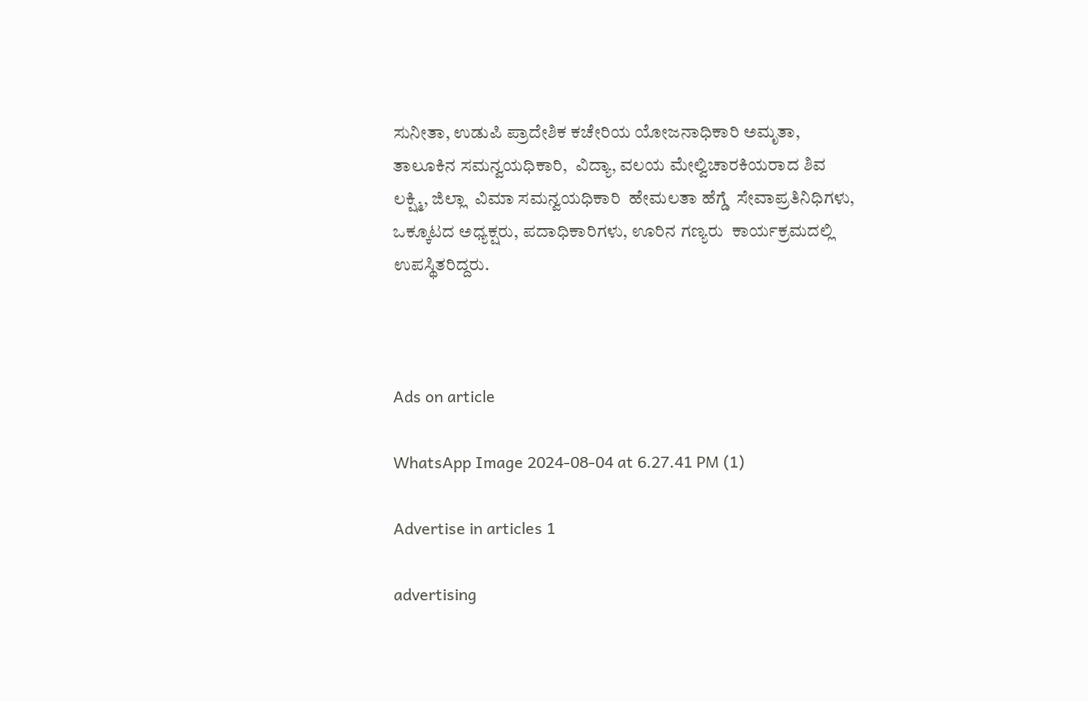ಸುನೀತಾ, ಉಡುಪಿ ಪ್ರಾದೇಶಿಕ ಕಚೇರಿಯ ಯೋಜನಾಧಿಕಾರಿ ಅಮೃತಾ, ತಾಲೂಕಿನ ಸಮನ್ವಯಧಿಕಾರಿ,  ವಿದ್ಯಾ, ವಲಯ ಮೇಲ್ವಿಚಾರಕಿಯರಾದ ಶಿವ ಲಕ್ಷ್ಮಿ, ಜಿಲ್ಲಾ  ವಿಮಾ ಸಮನ್ವಯಧಿಕಾರಿ  ಹೇಮಲತಾ ಹೆಗ್ಡೆ  ಸೇವಾಪ್ರತಿನಿಧಿಗಳು, ಒಕ್ಕೂಟದ ಅಧ್ಯಕ್ಷರು, ಪದಾಧಿಕಾರಿಗಳು, ಊರಿನ ಗಣ್ಯರು  ಕಾರ್ಯಕ್ರಮದಲ್ಲಿ ಉಪಸ್ಥಿತರಿದ್ದರು.



Ads on article

WhatsApp Image 2024-08-04 at 6.27.41 PM (1)

Advertise in articles 1

advertising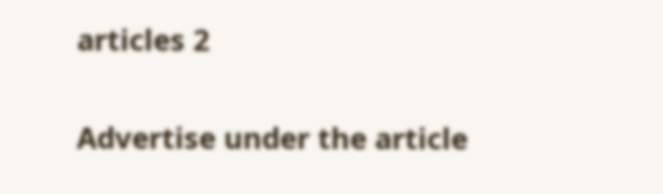articles 2

Advertise under the article